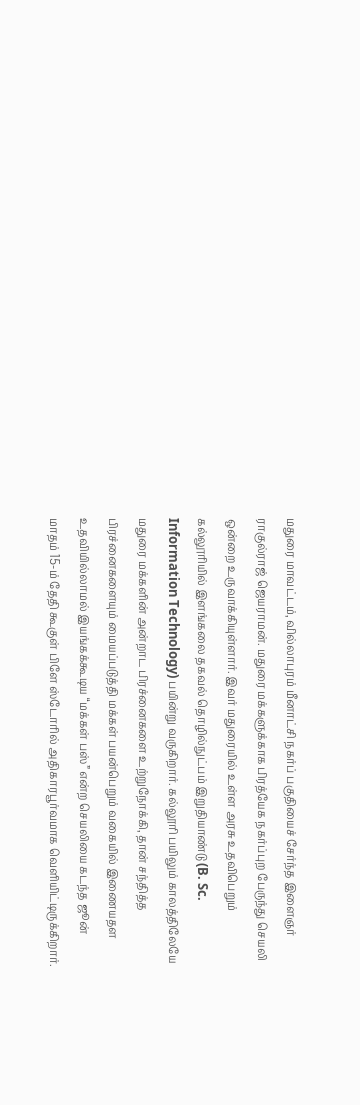மதுரை மாவட்டம், வில்லாபுரம் மீனாட்சி நகர்ப் பகுதியைச் சேர்ந்த இளைஞர் ராகுல்ராஜ் ஜெயராமன். மதுரை மக்களுக்காக பிரத்யேக நகர்ப்புற பேருந்து செயலி ஒன்றை உருவாக்கியுள்ளார். இவர் மதுரையில் உள்ள அரசு உதவிபெறும் கல்லூரியில் இளங்கலை தகவல் தொழில்நுட்பம் இறுதியாண்டு (B. Sc. Information Technology) பயின்று வருகிறார். கல்லூரி பயிலும் காலத்திலேயே மதுரை மக்களின் அன்றாட பிரச்னைகளை உற்றுநோக்கி, தான் சந்தித்த பிரச்னைகளையும் மையப்படுத்தி மக்கள் பயன்பெறும் வகையில் இணையதள உதவியில்லாமல் இயங்கக்கூடிய “மக்கள் பஸ்” என்ற செயலியை கடந்த ஜூன் மாதம் 15-ம் தேதி கூகுள் பிளே ஸ்டோரில் அதிகாரபூர்வமாக வெளியிட்டிருக்கிறார்.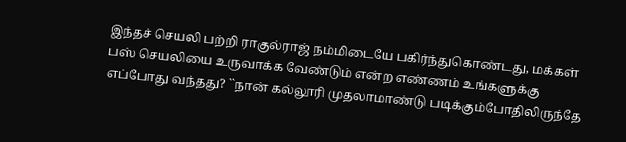இந்தச் செயலி பற்றி ராகுல்ராஜ் நம்மிடையே பகிர்ந்துகொண்டது, மக்கள் பஸ் செயலியை உருவாக்க வேண்டும் என்ற எண்ணம் உங்களுக்கு எப்போது வந்தது? ``நான் கல்லூரி முதலாமாண்டு படிக்கும்போதிலிருந்தே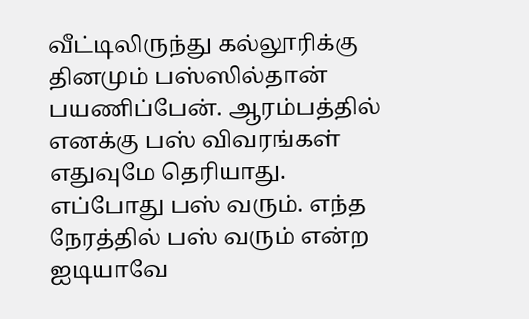வீட்டிலிருந்து கல்லூரிக்கு தினமும் பஸ்ஸில்தான் பயணிப்பேன். ஆரம்பத்தில் எனக்கு பஸ் விவரங்கள் எதுவுமே தெரியாது. எப்போது பஸ் வரும். எந்த நேரத்தில் பஸ் வரும் என்ற ஐடியாவே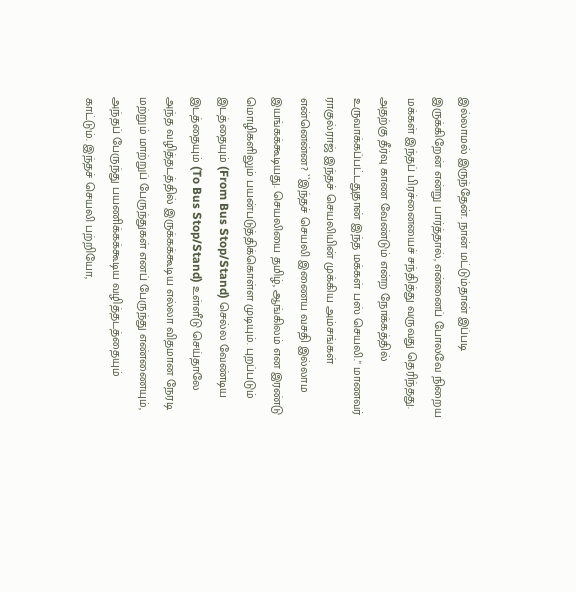இல்லாமல் இருந்தேன். நான் மட்டும்தான் இப்படி இருக்கிறேன் என்று பார்த்தால், என்னைப் போலவே நிறைய மக்கள் இந்தப் பிரச்னையைச் சந்தித்து வருவது தெரிந்தது. அதற்கு தீர்வு காண வேண்டும் என்ற நோக்கத்தில் உருவாக்கப்பட்டதுதான் இந்த மக்கள் பஸ் செயலி." மாணவர் ராகுல்ராஜ் இந்தச் செயலியின் முக்கிய அம்சங்கள் என்னென்ன? ``இந்தச் செயலி இணைய வசதி இல்லாம இயங்கக்கூடியது. செயலியை தமிழ், ஆங்கிலம் என இரண்டு மொழிகளிலும் பயன்படுத்திக்கொள்ள முடியும். புறப்படும் இடத்தையும் (From Bus Stop/Stand) செல்ல வேண்டிய இடத்தையும் (To Bus Stop/Stand) உள்ளீடு செய்தாலே அந்த வழித்தடத்தில் இருக்கக்கூடிய எல்லா விதமான நேரடி மற்றும் மாற்றுப் பேருந்துகள் எனப் பேருந்து எண்ணையும், அந்தப் பேருந்து பயணிக்கக்கூடிய வழித்தடத்தையும் காட்டும். இந்தச் செயலி பற்றியோ,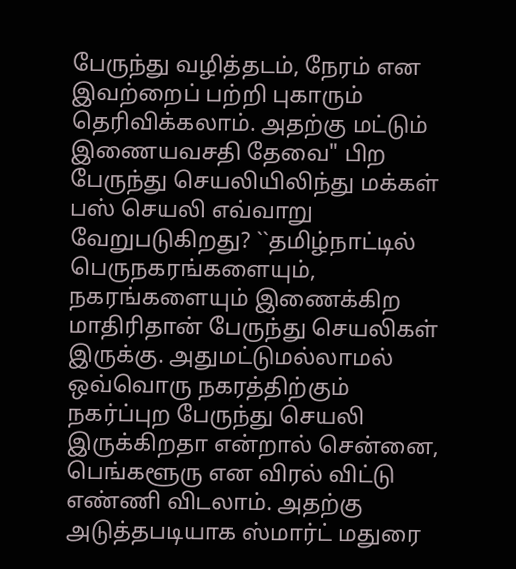பேருந்து வழித்தடம், நேரம் என இவற்றைப் பற்றி புகாரும் தெரிவிக்கலாம். அதற்கு மட்டும் இணையவசதி தேவை" பிற பேருந்து செயலியிலிந்து மக்கள் பஸ் செயலி எவ்வாறு வேறுபடுகிறது? ``தமிழ்நாட்டில் பெருநகரங்களையும், நகரங்களையும் இணைக்கிற மாதிரிதான் பேருந்து செயலிகள் இருக்கு. அதுமட்டுமல்லாமல் ஒவ்வொரு நகரத்திற்கும் நகர்ப்புற பேருந்து செயலி இருக்கிறதா என்றால் சென்னை, பெங்களூரு என விரல் விட்டு எண்ணி விடலாம். அதற்கு அடுத்தபடியாக ஸ்மார்ட் மதுரை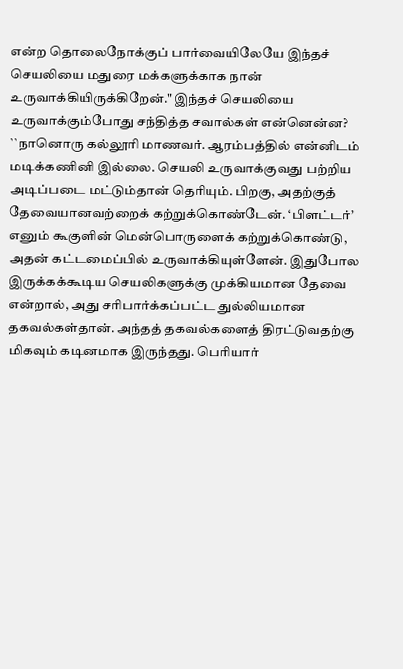என்ற தொலைநோக்குப் பார்வையிலேயே இந்தச் செயலியை மதுரை மக்களுக்காக நான் உருவாக்கியிருக்கிறேன்." இந்தச் செயலியை உருவாக்கும்போது சந்தித்த சவால்கள் என்னென்ன? ``நானொரு கல்லூரி மாணவர். ஆரம்பத்தில் என்னிடம் மடிக்கணினி இல்லை. செயலி உருவாக்குவது பற்றிய அடிப்படை மட்டும்தான் தெரியும். பிறகு, அதற்குத் தேவையானவற்றைக் கற்றுக்கொண்டேன். ‘பிளட்டர்’ எனும் கூகுளின் மென்பொருளைக் கற்றுக்கொண்டு, அதன் கட்டமைப்பில் உருவாக்கியுள்ளேன். இதுபோல இருக்கக்கூடிய செயலிகளுக்கு முக்கியமான தேவை என்றால், அது சரிபார்க்கப்பட்ட துல்லியமான தகவல்கள்தான். அந்தத் தகவல்களைத் திரட்டுவதற்கு மிகவும் கடினமாக இருந்தது. பெரியார்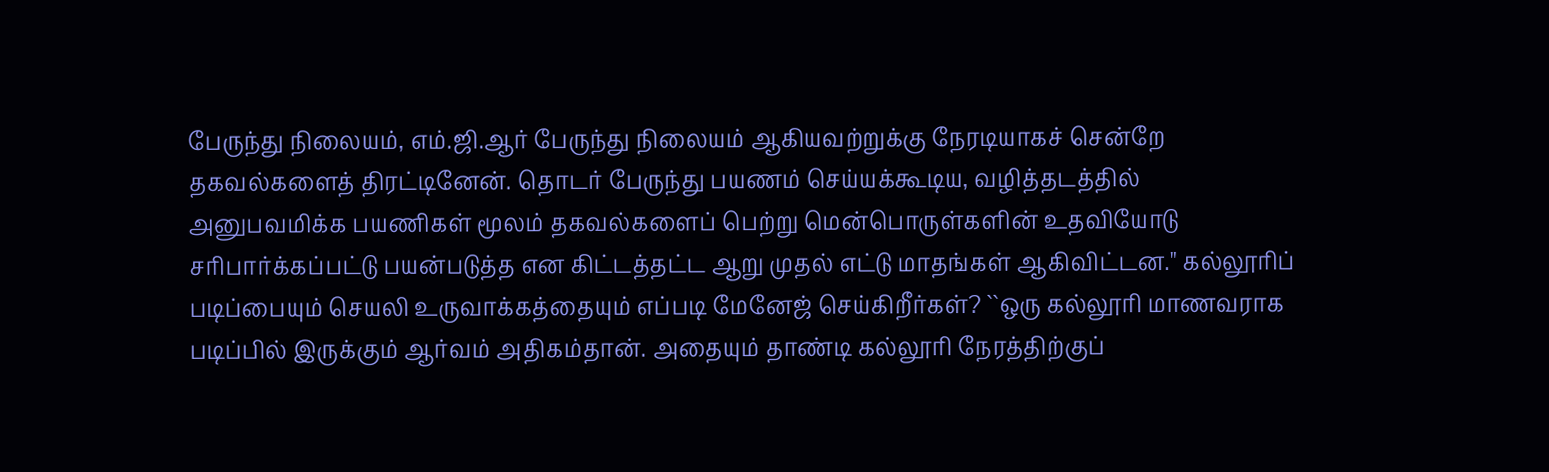பேருந்து நிலையம், எம்.ஜி.ஆர் பேருந்து நிலையம் ஆகியவற்றுக்கு நேரடியாகச் சென்றே தகவல்களைத் திரட்டினேன். தொடர் பேருந்து பயணம் செய்யக்கூடிய, வழித்தடத்தில் அனுபவமிக்க பயணிகள் மூலம் தகவல்களைப் பெற்று மென்பொருள்களின் உதவியோடு சரிபார்க்கப்பட்டு பயன்படுத்த என கிட்டத்தட்ட ஆறு முதல் எட்டு மாதங்கள் ஆகிவிட்டன." கல்லூரிப் படிப்பையும் செயலி உருவாக்கத்தையும் எப்படி மேனேஜ் செய்கிறீர்கள்? ``ஒரு கல்லூரி மாணவராக படிப்பில் இருக்கும் ஆர்வம் அதிகம்தான். அதையும் தாண்டி கல்லூரி நேரத்திற்குப்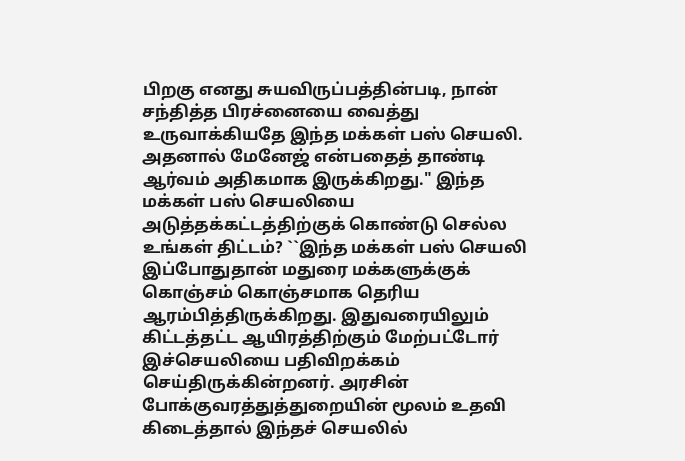பிறகு எனது சுயவிருப்பத்தின்படி, நான் சந்தித்த பிரச்னையை வைத்து உருவாக்கியதே இந்த மக்கள் பஸ் செயலி. அதனால் மேனேஜ் என்பதைத் தாண்டி ஆர்வம் அதிகமாக இருக்கிறது." இந்த மக்கள் பஸ் செயலியை அடுத்தக்கட்டத்திற்குக் கொண்டு செல்ல உங்கள் திட்டம்? ``இந்த மக்கள் பஸ் செயலி இப்போதுதான் மதுரை மக்களுக்குக் கொஞ்சம் கொஞ்சமாக தெரிய ஆரம்பித்திருக்கிறது. இதுவரையிலும் கிட்டத்தட்ட ஆயிரத்திற்கும் மேற்பட்டோர் இச்செயலியை பதிவிறக்கம் செய்திருக்கின்றனர். அரசின் போக்குவரத்துத்துறையின் மூலம் உதவி கிடைத்தால் இந்தச் செயலில்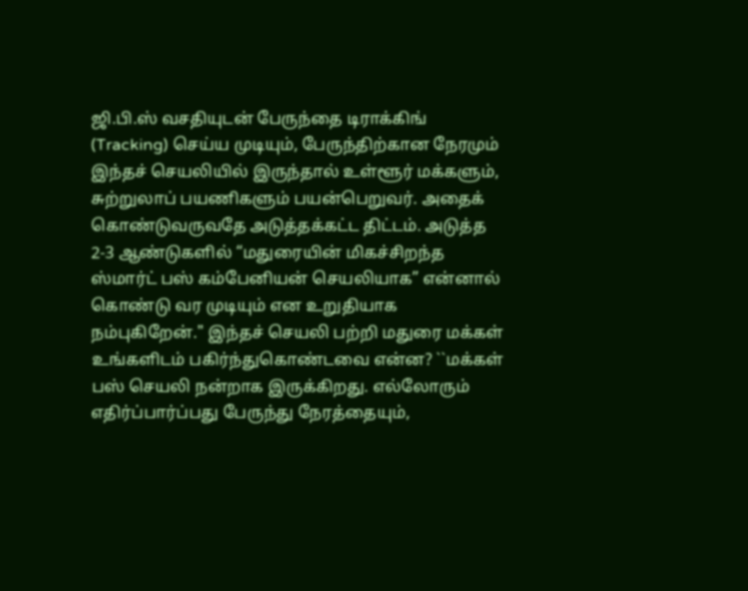ஜி.பி.ஸ் வசதியுடன் பேருந்தை டிராக்கிங் (Tracking) செய்ய முடியும், பேருந்திற்கான நேரமும் இந்தச் செயலியில் இருந்தால் உள்ளூர் மக்களும், சுற்றுலாப் பயணிகளும் பயன்பெறுவர். அதைக் கொண்டுவருவதே அடுத்தக்கட்ட திட்டம். அடுத்த 2-3 ஆண்டுகளில் “மதுரையின் மிகச்சிறந்த ஸ்மார்ட் பஸ் கம்பேனியன் செயலியாக” என்னால் கொண்டு வர முடியும் என உறுதியாக நம்புகிறேன்." இந்தச் செயலி பற்றி மதுரை மக்கள் உங்களிடம் பகிர்ந்துகொண்டவை என்ன? ``மக்கள் பஸ் செயலி நன்றாக இருக்கிறது. எல்லோரும் எதிர்ப்பார்ப்பது பேருந்து நேரத்தையும்,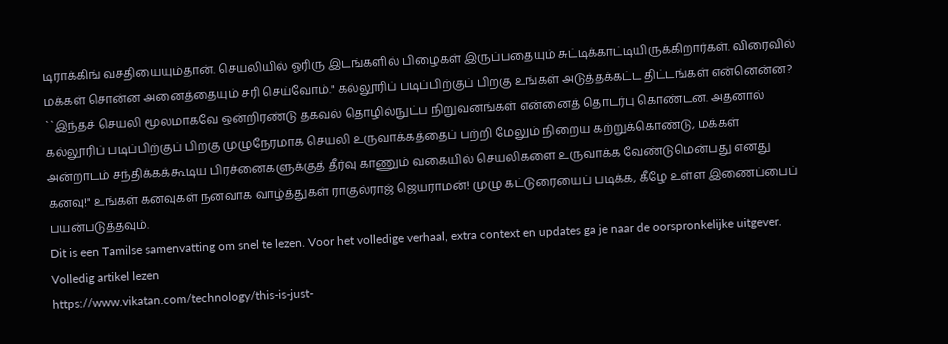டிராக்கிங் வசதியையும்தான். செயலியில் ஓரிரு இடங்களில் பிழைகள் இருப்பதையும் சுட்டிக்காட்டியிருக்கிறார்கள். விரைவில் மக்கள் சொன்ன அனைத்தையும் சரி செய்வோம்." கல்லூரிப் படிப்பிற்குப் பிறகு உங்கள் அடுத்தக்கட்ட திட்டங்கள் என்னென்ன? ``இந்தச் செயலி மூலமாகவே ஒன்றிரண்டு தகவல் தொழில்நுட்ப நிறுவனங்கள் என்னைத் தொடர்பு கொண்டன. அதனால் கல்லூரிப் படிப்பிற்குப் பிறகு முழுநேரமாக செயலி உருவாக்கத்தைப் பற்றி மேலும் நிறைய கற்றுக்கொண்டு, மக்கள் அன்றாடம் சந்திக்கக்கூடிய பிரச்னைகளுக்குத் தீர்வு காணும் வகையில் செயலிகளை உருவாக்க வேண்டுமென்பது எனது கனவு!" உங்கள் கனவுகள் நனவாக வாழ்த்துகள் ராகுல்ராஜ் ஜெயராமன்! முழு கட்டுரையைப் படிக்க, கீழே உள்ள இணைப்பைப் பயன்படுத்தவும்.
Dit is een Tamilse samenvatting om snel te lezen. Voor het volledige verhaal, extra context en updates ga je naar de oorspronkelijke uitgever.
Volledig artikel lezen
https://www.vikatan.com/technology/this-is-just-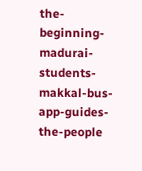the-beginning-madurai-students-makkal-bus-app-guides-the-people